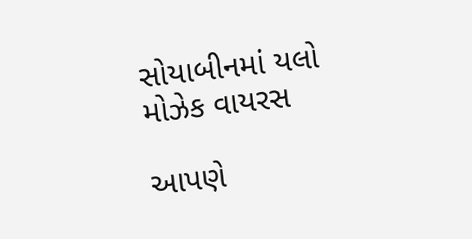સોયાબીનમાં યલો મોઝેક વાયરસ

આપણે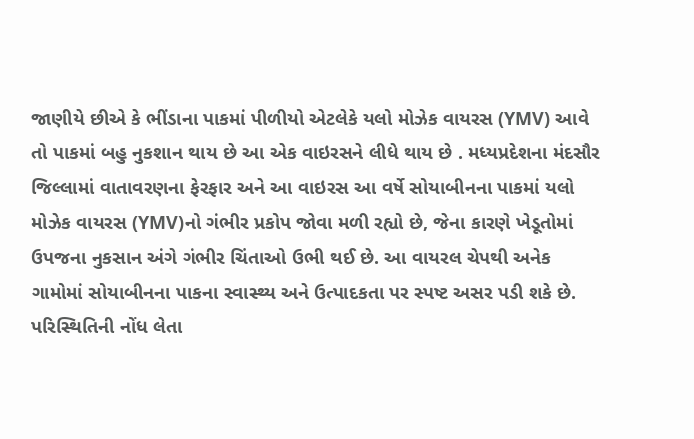જાણીયે છીએ કે ભીંડાના પાકમાં પીળીયો એટલેકે યલો મોઝેક વાયરસ (YMV) આવે તો પાકમાં બહુ નુકશાન થાય છે આ એક વાઇરસને લીધે થાય છે . મધ્યપ્રદેશના મંદસૌર જિલ્લામાં વાતાવરણના ફેરફાર અને આ વાઇરસ આ વર્ષે સોયાબીનના પાકમાં યલો મોઝેક વાયરસ (YMV)નો ગંભીર પ્રકોપ જોવા મળી રહ્યો છે, જેના કારણે ખેડૂતોમાં ઉપજના નુકસાન અંગે ગંભીર ચિંતાઓ ઉભી થઈ છે. આ વાયરલ ચેપથી અનેક ગામોમાં સોયાબીનના પાકના સ્વાસ્થ્ય અને ઉત્પાદકતા પર સ્પષ્ટ અસર પડી શકે છે.
પરિસ્થિતિની નોંધ લેતા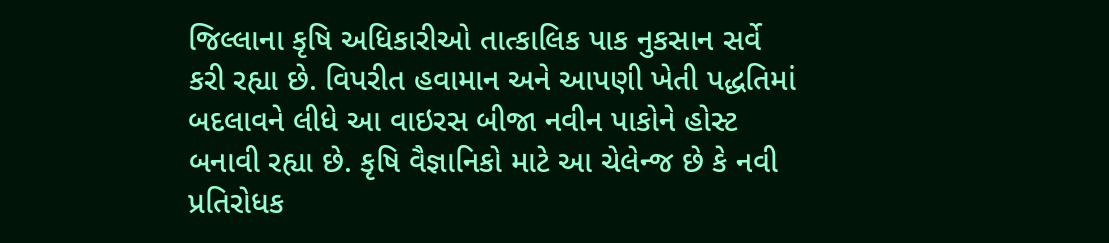જિલ્લાના કૃષિ અધિકારીઓ તાત્કાલિક પાક નુકસાન સર્વે કરી રહ્યા છે. વિપરીત હવામાન અને આપણી ખેતી પદ્ધતિમાં બદલાવને લીધે આ વાઇરસ બીજા નવીન પાકોને હોસ્ટ બનાવી રહ્યા છે. કૃષિ વૈજ્ઞાનિકો માટે આ ચેલેન્જ છે કે નવી પ્રતિરોધક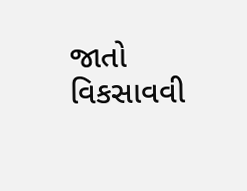જાતો વિકસાવવી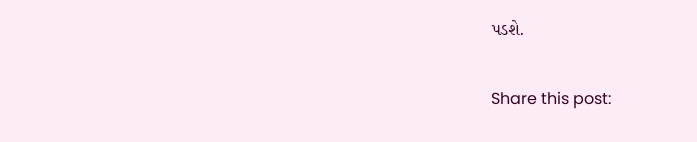પડશે.

Share this post: